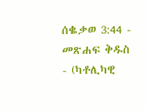ሰቈቃወ 3:44 - መጽሐፍ ቅዱስ - (ካቶሊካዊ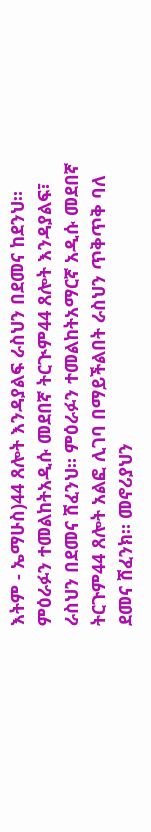እትም - ኤማሁስ)44 ጸሎት እንዳያልፍ ራስህን በደመና ከደንህ። ምዕራፉን ተመልከትአዲሱ መደበኛ ትርጒም44 ጸሎት እንዳያልፍ፣ ራስህን በደመና ሸፈንህ። ምዕራፉን ተመልከትአማርኛ አዲሱ መደበኛ ትርጉም44 ጸሎት አልፎ ሊገባ በማይችልበት ራስህን ጥቅጥቅ ባለ ደመና ሸፈንክ። መኖሪያህን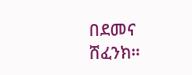በደመና ሸፈንክ።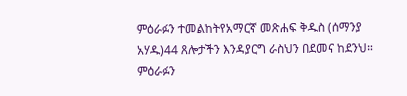ምዕራፉን ተመልከትየአማርኛ መጽሐፍ ቅዱስ (ሰማንያ አሃዱ)44 ጸሎታችን እንዳያርግ ራስህን በደመና ከደንህ። ምዕራፉን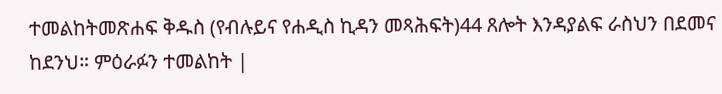ተመልከትመጽሐፍ ቅዱስ (የብሉይና የሐዲስ ኪዳን መጻሕፍት)44 ጸሎት እንዳያልፍ ራስህን በደመና ከደንህ። ምዕራፉን ተመልከት |